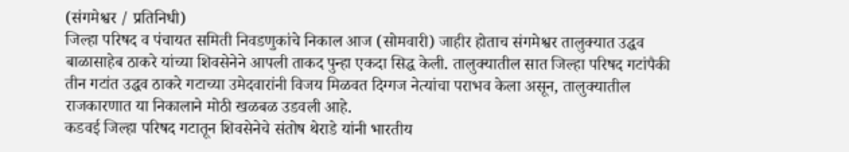(संगमेश्वर / प्रतिनिधी)
जिल्हा परिषद व पंचायत समिती निवडणुकांचे निकाल आज (सोमवारी) जाहीर होताच संगमेश्वर तालुक्यात उद्धव बाळासाहेब ठाकरे यांच्या शिवसेनेने आपली ताकद पुन्हा एकदा सिद्ध केली. तालुक्यातील सात जिल्हा परिषद गटांपैकी तीन गटांत उद्धव ठाकरे गटाच्या उमेदवारांनी विजय मिळवत दिग्गज नेत्यांचा पराभव केला असून, तालुक्यातील राजकारणात या निकालाने मोठी खळबळ उडवली आहे.
कडवई जिल्हा परिषद गटातून शिवसेनेचे संतोष थेराडे यांनी भारतीय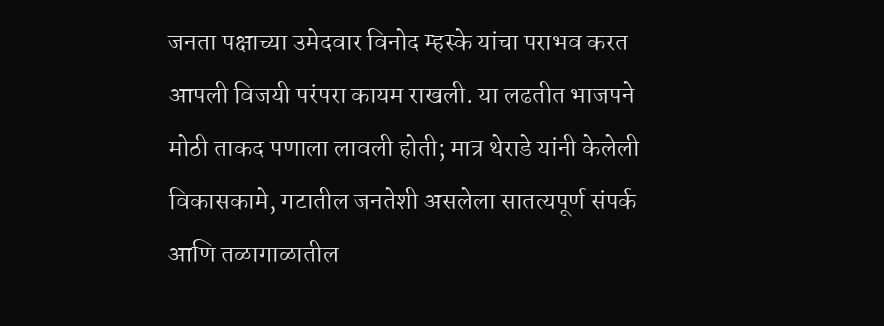जनता पक्षाच्या उमेदवार विनोद म्हस्के यांचा पराभव करत आपली विजयी परंपरा कायम राखली. या लढतीत भाजपने मोठी ताकद पणाला लावली होती; मात्र थेराडे यांनी केलेली विकासकामे, गटातील जनतेशी असलेला सातत्यपूर्ण संपर्क आणि तळागाळातील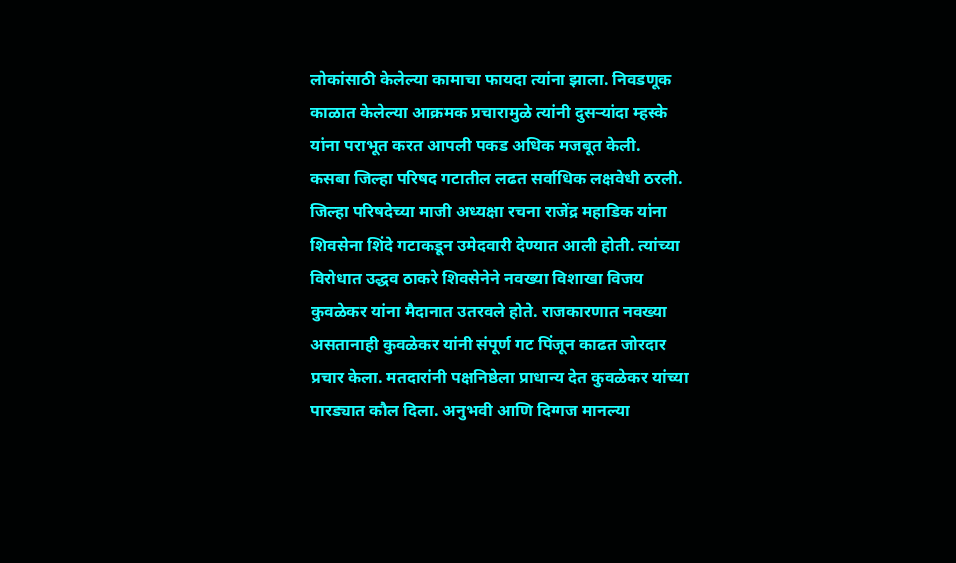लोकांसाठी केलेल्या कामाचा फायदा त्यांना झाला. निवडणूक काळात केलेल्या आक्रमक प्रचारामुळे त्यांनी दुसऱ्यांदा म्हस्के यांना पराभूत करत आपली पकड अधिक मजबूत केली.
कसबा जिल्हा परिषद गटातील लढत सर्वाधिक लक्षवेधी ठरली. जिल्हा परिषदेच्या माजी अध्यक्षा रचना राजेंद्र महाडिक यांना शिवसेना शिंदे गटाकडून उमेदवारी देण्यात आली होती. त्यांच्या विरोधात उद्धव ठाकरे शिवसेनेने नवख्या विशाखा विजय कुवळेकर यांना मैदानात उतरवले होते. राजकारणात नवख्या असतानाही कुवळेकर यांनी संपूर्ण गट पिंजून काढत जोरदार प्रचार केला. मतदारांनी पक्षनिष्ठेला प्राधान्य देत कुवळेकर यांच्या पारड्यात कौल दिला. अनुभवी आणि दिग्गज मानल्या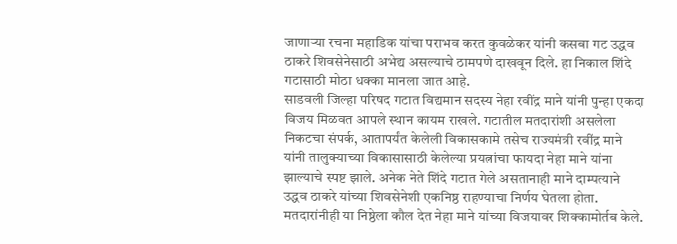जाणाऱ्या रचना महाडिक यांचा पराभव करत कुवळेकर यांनी कसबा गट उद्धव ठाकरे शिवसेनेसाठी अभेद्य असल्याचे ठामपणे दाखवून दिले. हा निकाल शिंदे गटासाठी मोठा धक्का मानला जात आहे.
साडवली जिल्हा परिषद गटात विद्यमान सदस्य नेहा रवींद्र माने यांनी पुन्हा एकदा विजय मिळवत आपले स्थान कायम राखले. गटातील मतदारांशी असलेला निकटचा संपर्क, आतापर्यंत केलेली विकासकामे तसेच राज्यमंत्री रवींद्र माने यांनी तालुक्याच्या विकासासाठी केलेल्या प्रयत्नांचा फायदा नेहा माने यांना झाल्याचे स्पष्ट झाले. अनेक नेते शिंदे गटात गेले असतानाही माने दाम्पत्याने उद्धव ठाकरे यांच्या शिवसेनेशी एकनिष्ठ राहण्याचा निर्णय घेतला होता. मतदारांनीही या निष्ठेला कौल देत नेहा माने यांच्या विजयावर शिक्कामोर्तब केले.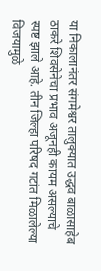या निकालानंतर संगमेश्वर तालुक्यात उद्धव बाळासाहेब ठाकरे शिवसेनेचा प्रभाव अजूनही कायम असल्याचे स्पष्ट झाले आहे. तीन जिल्हा परिषद गटांत मिळालेल्या विजयामुळे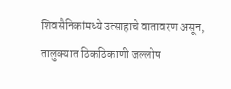शिवसैनिकांमध्ये उत्साहाचे वातावरण असून, तालुक्यात ठिकठिकाणी जल्लोष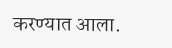करण्यात आला.